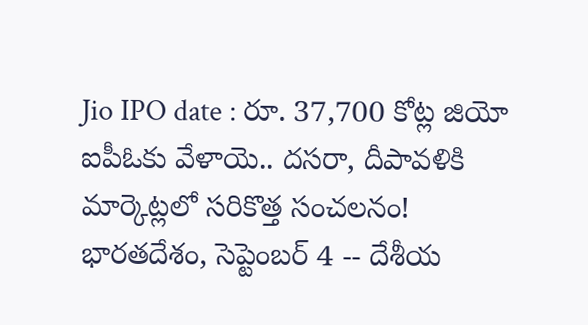Jio IPO date : రూ. 37,700 కోట్ల జియో ఐపీఓకు వేళాయె.. దసరా, దీపావళికి మార్కెట్లలో సరికొత్త సంచలనం!
భారతదేశం, సెప్టెంబర్ 4 -- దేశీయ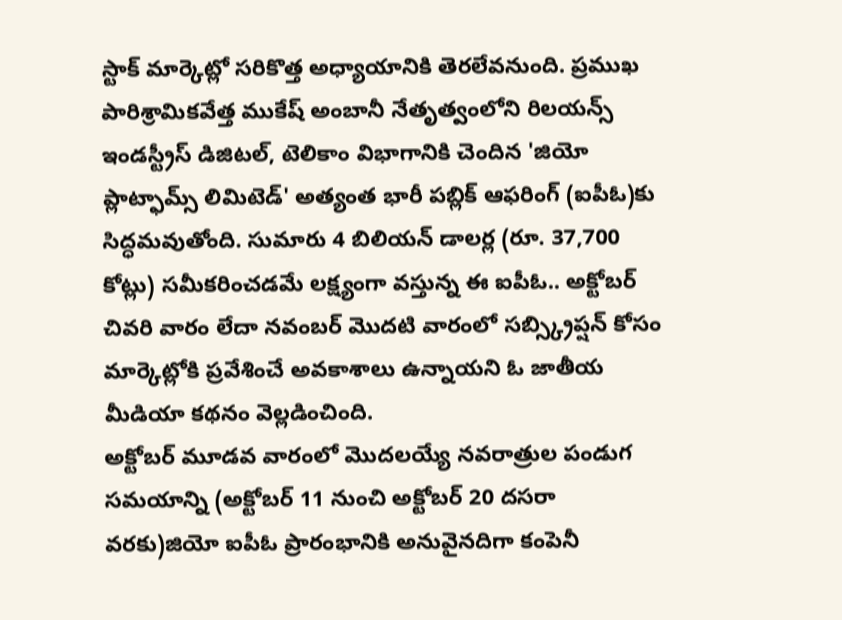స్టాక్ మార్కెట్లో సరికొత్త అధ్యాయానికి తెరలేవనుంది. ప్రముఖ పారిశ్రామికవేత్త ముకేష్ అంబానీ నేతృత్వంలోని రిలయన్స్ ఇండస్ట్రీస్ డిజిటల్, టెలికాం విభాగానికి చెందిన 'జియో ప్లాట్ఫామ్స్ లిమిటెడ్' అత్యంత భారీ పబ్లిక్ ఆఫరింగ్ (ఐపీఓ)కు సిద్ధమవుతోంది. సుమారు 4 బిలియన్ డాలర్ల (రూ. 37,700 కోట్లు) సమీకరించడమే లక్ష్యంగా వస్తున్న ఈ ఐపీఓ.. అక్టోబర్ చివరి వారం లేదా నవంబర్ మొదటి వారంలో సబ్స్క్రిప్షన్ కోసం మార్కెట్లోకి ప్రవేశించే అవకాశాలు ఉన్నాయని ఓ జాతీయ మీడియా కథనం వెల్లడించింది.
అక్టోబర్ మూడవ వారంలో మొదలయ్యే నవరాత్రుల పండుగ సమయాన్ని (అక్టోబర్ 11 నుంచి అక్టోబర్ 20 దసరా వరకు)జియో ఐపీఓ ప్రారంభానికి అనువైనదిగా కంపెనీ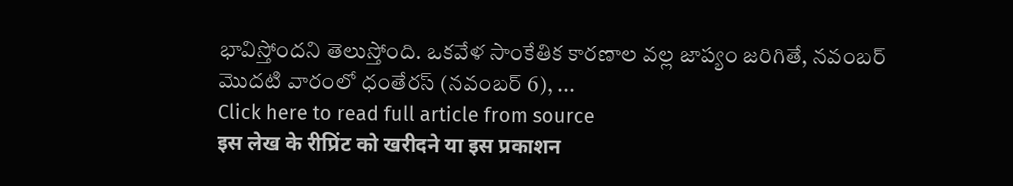భావిస్తోందని తెలుస్తోంది. ఒకవేళ సాంకేతిక కారణాల వల్ల జాప్యం జరిగితే, నవంబర్ మొదటి వారంలో ధంతేరస్ (నవంబర్ 6), ...
Click here to read full article from source
इस लेख के रीप्रिंट को खरीदने या इस प्रकाशन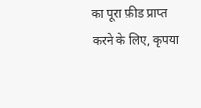का पूरा फ़ीड प्राप्त करने के लिए, कृपया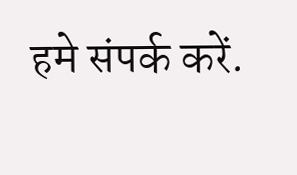हमे संपर्क करें.